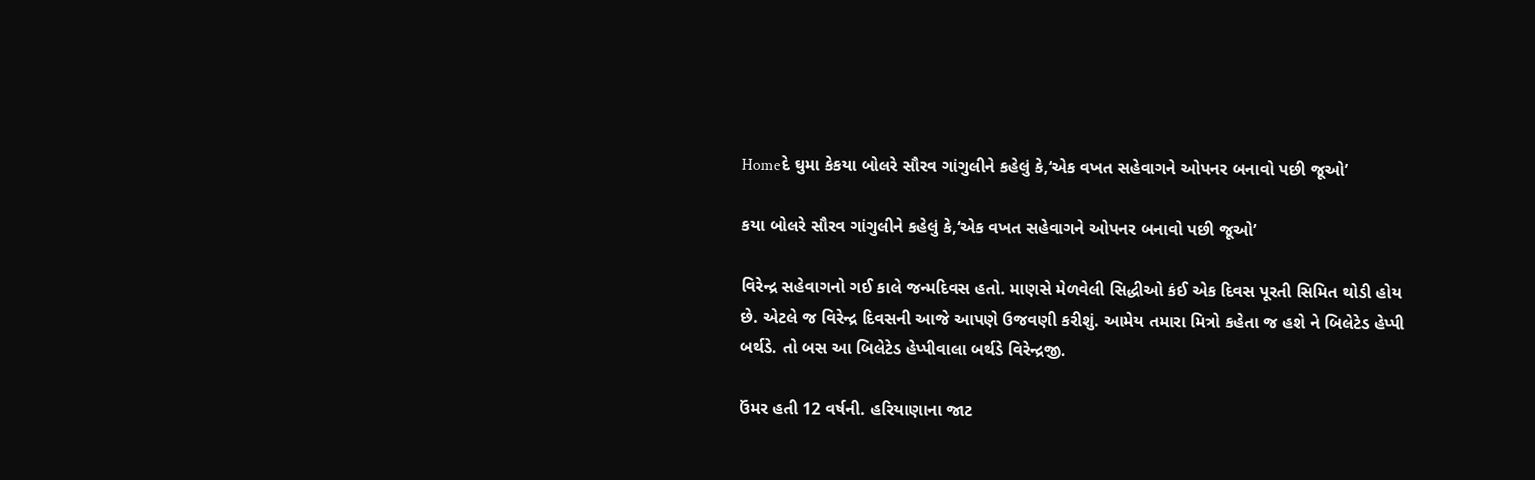Homeદે ઘુમા કેકયા બોલરે સૌરવ ગાંગુલીને કહેલું કે,‘એક વખત સહેવાગને ઓપનર બનાવો પછી જૂઓ’

કયા બોલરે સૌરવ ગાંગુલીને કહેલું કે,‘એક વખત સહેવાગને ઓપનર બનાવો પછી જૂઓ’

વિરેન્દ્ર સહેવાગનો ગઈ કાલે જન્મદિવસ હતો. માણસે મેળવેલી સિદ્ધીઓ કંઈ એક દિવસ પૂરતી સિમિત થોડી હોય છે. એટલે જ વિરેન્દ્ર દિવસની આજે આપણે ઉજવણી કરીશું. આમેય તમારા મિત્રો કહેતા જ હશે ને બિલેટેડ હેપ્પી બર્થડે. તો બસ આ બિલેટેડ હેપ્પીવાલા બર્થડે વિરેન્દ્રજી.

ઉંમર હતી 12 વર્ષની. હરિયાણાના જાટ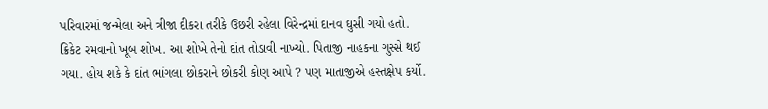પરિવારમાં જન્મેલા અને ત્રીજા દીકરા તરીકે ઉછરી રહેલા વિરેન્દ્રમાં દાનવ ઘુસી ગયો હતો. ક્રિકેટ રમવાનો ખૂબ શોખ. આ શોખે તેનો દાંત તોડાવી નાખ્યો. પિતાજી નાહકના ગુસ્સે થઈ ગયા. હોય શકે કે દાંત ભાંગલા છોકરાને છોકરી કોણ આપે ? પણ માતાજીએ હસ્તક્ષેપ કર્યો.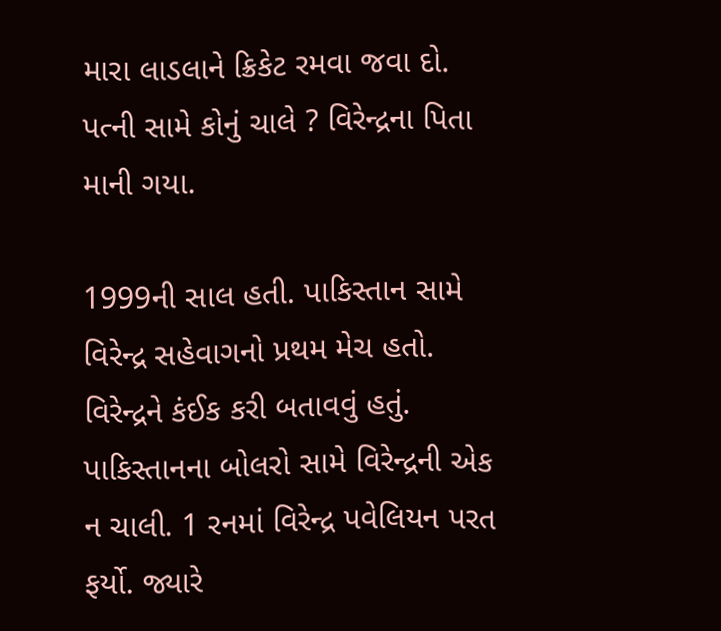મારા લાડલાને ક્રિકેટ રમવા જવા દો. પત્ની સામે કોનું ચાલે ? વિરેન્દ્રના પિતા માની ગયા.

1999ની સાલ હતી. પાકિસ્તાન સામે વિરેન્દ્ર સહેવાગનો પ્રથમ મેચ હતો. વિરેન્દ્રને કંઈક કરી બતાવવું હતું. પાકિસ્તાનના બોલરો સામે વિરેન્દ્રની એક ન ચાલી. 1 રનમાં વિરેન્દ્ર પવેલિયન પરત ફર્યો. જ્યારે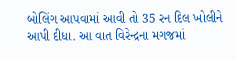બોલિંગ આપવામાં આવી તો 35 રન દિલ ખોલીને આપી દીધા. આ વાત વિરેન્દ્રના મગજમાં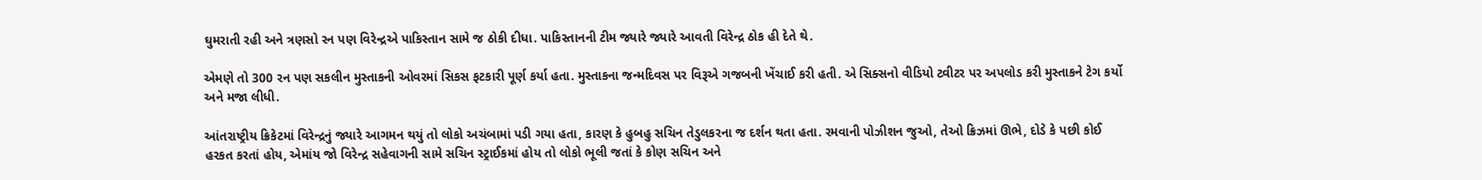ઘુમરાતી રહી અને ત્રણસો રન પણ વિરેન્દ્રએ પાકિસ્તાન સામે જ ઠોકી દીધા. પાકિસ્તાનની ટીમ જ્યારે જ્યારે આવતી વિરેન્દ્ર ઠોક હી દેતે થે.

એમણે તો 300 રન પણ સકલીન મુસ્તાકની ઓવરમાં સિકસ ફટકારી પૂર્ણ કર્યા હતા. મુસ્તાકના જન્મદિવસ પર વિરૂએ ગજબની ખેંચાઈ કરી હતી. એ સિક્સનો વીડિયો ટ્વીટર પર અપલોડ કરી મુસ્તાકને ટેગ કર્યો અને મજા લીધી.

આંતરાષ્ટ્રીય ક્રિકેટમાં વિરેન્દ્રનું જ્યારે આગમન થયું તો લોકો અચંબામાં પડી ગયા હતા, કારણ કે હુબહુ સચિન તેડુલકરના જ દર્શન થતા હતા. રમવાની પોઝીશન જુઓ, તેઓ ક્રિઝમાં ઊભે, દોડે કે પછી કોઈ હરકત કરતાં હોય, એમાંય જો વિરેન્દ્ર સહેવાગની સામે સચિન સ્ટ્રાઈકમાં હોય તો લોકો ભૂલી જતાં કે કોણ સચિન અને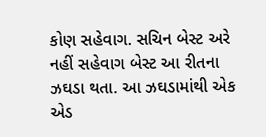કોણ સહેવાગ. સચિન બેસ્ટ અરે નહીં સહેવાગ બેસ્ટ આ રીતના ઝઘડા થતા. આ ઝઘડામાંથી એક એડ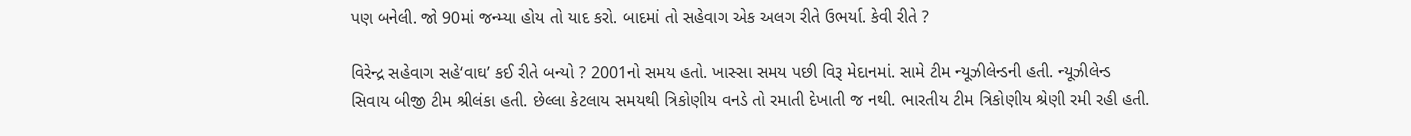પણ બનેલી. જો 90માં જન્મ્યા હોય તો યાદ કરો. બાદમાં તો સહેવાગ એક અલગ રીતે ઉભર્યા. કેવી રીતે ?

વિરેન્દ્ર સહેવાગ સહે‘વાઘ’ કઈ રીતે બન્યો ? 2001નો સમય હતો. ખાસ્સા સમય પછી વિરૂ મેદાનમાં. સામે ટીમ ન્યૂઝીલેન્ડની હતી. ન્યૂઝીલેન્ડ સિવાય બીજી ટીમ શ્રીલંકા હતી. છેલ્લા કેટલાય સમયથી ત્રિકોણીય વનડે તો રમાતી દેખાતી જ નથી. ભારતીય ટીમ ત્રિકોણીય શ્રેણી રમી રહી હતી.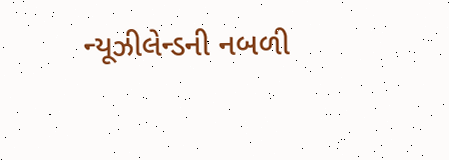ન્યૂઝીલેન્ડની નબળી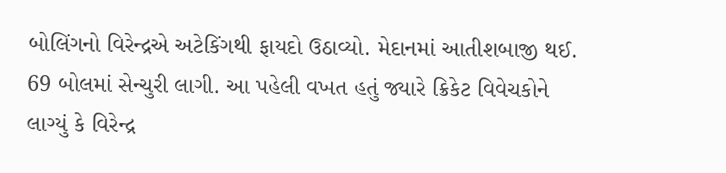બોલિંગનો વિરેન્દ્રએ અટેકિંગથી ફાયદો ઉઠાવ્યો. મેદાનમાં આતીશબાજી થઈ. 69 બોલમાં સેન્ચુરી લાગી. આ પહેલી વખત હતું જ્યારે ક્રિકેટ વિવેચકોને લાગ્યું કે વિરેન્દ્ર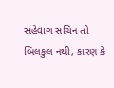સહેવાગ સચિન તો બિલકુલ નથી, કારણ કે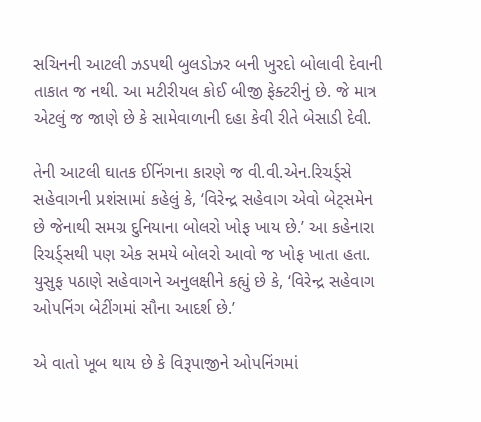સચિનની આટલી ઝડપથી બુલડોઝર બની ખુરદો બોલાવી દેવાની તાકાત જ નથી. આ મટીરીયલ કોઈ બીજી ફેક્ટરીનું છે. જે માત્ર એટલું જ જાણે છે કે સામેવાળાની દહા કેવી રીતે બેસાડી દેવી.

તેની આટલી ઘાતક ઈનિંગના કારણે જ વી.વી.એન.રિચર્ડ્સે સહેવાગની પ્રશંસામાં કહેલું કે, ‘વિરેન્દ્ર સહેવાગ એવો બેટ્સમેન છે જેનાથી સમગ્ર દુનિયાના બોલરો ખોફ ખાય છે.’ આ કહેનારા રિચર્ડ્સથી પણ એક સમયે બોલરો આવો જ ખોફ ખાતા હતા. યુસુફ પઠાણે સહેવાગને અનુલક્ષીને કહ્યું છે કે, ‘વિરેન્દ્ર સહેવાગ ઓપનિંગ બેટીંગમાં સૌના આદર્શ છે.’

એ વાતો ખૂબ થાય છે કે વિરૂપાજીને ઓપનિંગમાં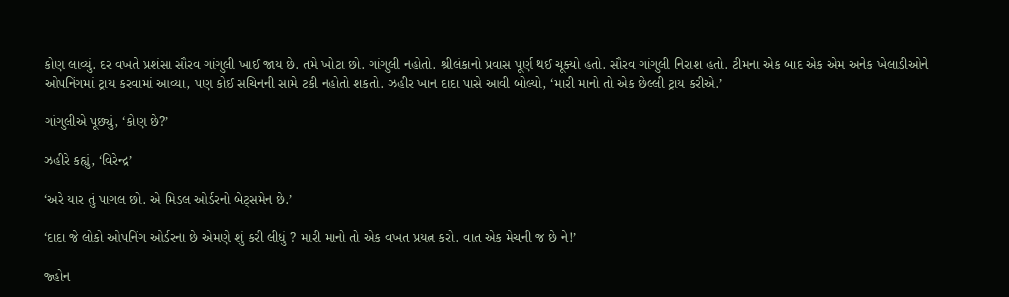કોણ લાવ્યું. દર વખતે પ્રશંસા સૌરવ ગાંગુલી ખાઈ જાય છે. તમે ખોટા છો. ગાંગુલી નહોતો. શ્રીલંકાનો પ્રવાસ પૂર્ણ થઈ ચૂક્યો હતો. સૌરવ ગાંગુલી નિરાશ હતો. ટીમના એક બાદ એક એમ અનેક ખેલાડીઓને ઓપનિંગમાં ટ્રાય કરવામાં આવ્યા, પણ કોઈ સચિનની સામે ટકી નહોતો શકતો. ઝહીર ખાન દાદા પાસે આવી બોલ્યો, ‘મારી માનો તો એક છેલ્લી ટ્રાય કરીએ.’

ગાંગુલીએ પૂછ્યું, ‘કોણ છે?’

ઝહીરે કહ્યું, ‘વિરેન્દ્ર’

‘અરે યાર તું પાગલ છો. એ મિડલ ઓર્ડરનો બેટ્સમેન છે.’

‘દાદા જે લોકો ઓપનિંગ ઓર્ડરના છે એમણે શું કરી લીધું ? મારી માનો તો એક વખત પ્રયત્ન કરો. વાત એક મેચની જ છે ને!’

જ્હોન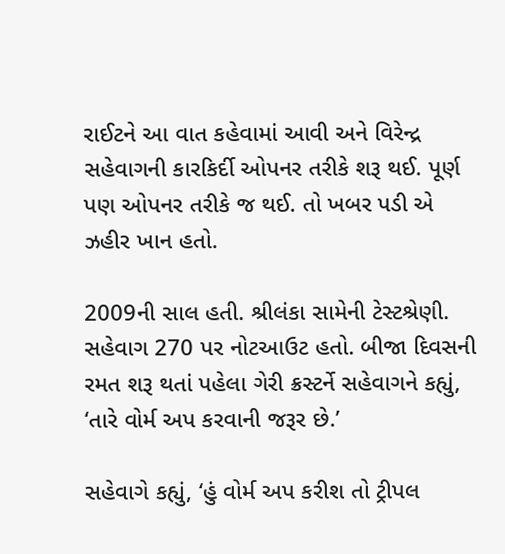રાઈટને આ વાત કહેવામાં આવી અને વિરેન્દ્ર સહેવાગની કારકિર્દી ઓપનર તરીકે શરૂ થઈ. પૂર્ણ પણ ઓપનર તરીકે જ થઈ. તો ખબર પડી એ ઝહીર ખાન હતો.

2009ની સાલ હતી. શ્રીલંકા સામેની ટેસ્ટશ્રેણી. સહેવાગ 270 પર નોટઆઉટ હતો. બીજા દિવસની રમત શરૂ થતાં પહેલા ગેરી ક્રસ્ટર્ને સહેવાગને કહ્યું, ‘તારે વોર્મ અપ કરવાની જરૂર છે.’

સહેવાગે કહ્યું, ‘હું વોર્મ અપ કરીશ તો ટ્રીપલ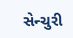સેન્ચુરી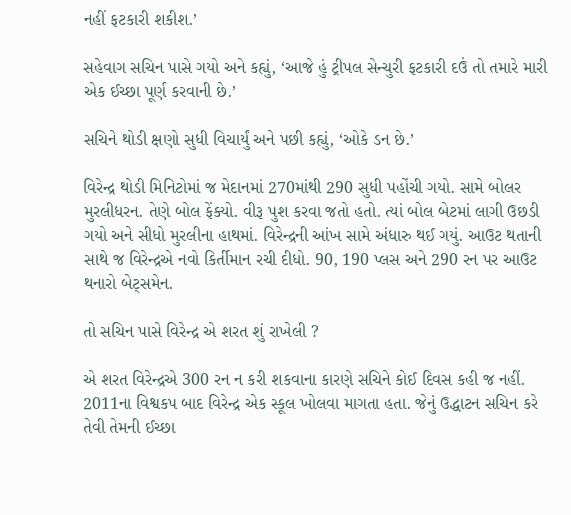નહીં ફટકારી શકીશ.’

સહેવાગ સચિન પાસે ગયો અને કહ્યું, ‘આજે હું ટ્રીપલ સેન્ચુરી ફટકારી દઉં તો તમારે મારી એક ઈચ્છા પૂર્ણ કરવાની છે.’

સચિને થોડી ક્ષણો સુધી વિચાર્યું અને પછી કહ્યું, ‘ઓકે ડન છે.’

વિરેન્દ્ર થોડી મિનિટોમાં જ મેદાનમાં 270માંથી 290 સુધી પહોંચી ગયો. સામે બોલર મુરલીધરન. તેણે બોલ ફેંક્યો. વીરૂ પુશ કરવા જતો હતો. ત્યાં બોલ બેટમાં લાગી ઉછડી ગયો અને સીધો મુરલીના હાથમાં. વિરેન્દ્રની આંખ સામે અંધારુ થઈ ગયું. આઉટ થતાની સાથે જ વિરેન્દ્રએ નવો કિર્તીમાન રચી દીધો. 90, 190 પ્લસ અને 290 રન પર આઉટ થનારો બેટ્સમેન.

તો સચિન પાસે વિરેન્દ્ર એ શરત શું રાખેલી ?

એ શરત વિરેન્દ્રએ 300 રન ન કરી શકવાના કારણે સચિને કોઈ દિવસ કહી જ નહીં. 2011ના વિશ્વકપ બાદ વિરેન્દ્ર એક સ્કૂલ ખોલવા માગતા હતા. જેનું ઉદ્ધાટન સચિન કરે તેવી તેમની ઈચ્છા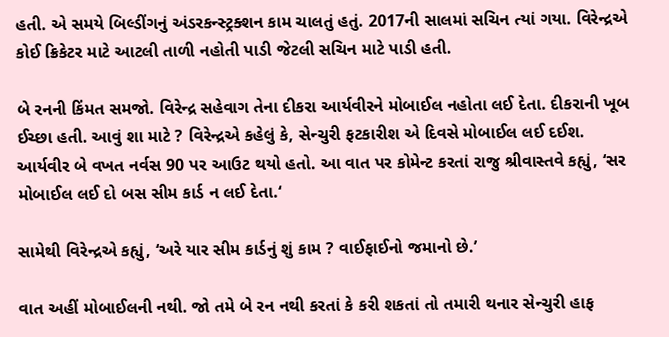હતી. એ સમયે બિલ્ડીંગનું અંડરકન્સ્ટ્રક્શન કામ ચાલતું હતું. 2017ની સાલમાં સચિન ત્યાં ગયા. વિરેન્દ્રએ કોઈ ક્રિકેટર માટે આટલી તાળી નહોતી પાડી જેટલી સચિન માટે પાડી હતી.

બે રનની કિંમત સમજો. વિરેન્દ્ર સહેવાગ તેના દીકરા આર્યવીરને મોબાઈલ નહોતા લઈ દેતા. દીકરાની ખૂબ ઈચ્છા હતી. આવું શા માટે ? વિરેન્દ્રએ કહેલું કે, સેન્ચુરી ફટકારીશ એ દિવસે મોબાઈલ લઈ દઈશ. આર્યવીર બે વખત નર્વસ 90 પર આઉટ થયો હતો. આ વાત પર કોમેન્ટ કરતાં રાજુ શ્રીવાસ્તવે કહ્યું, ‘સર મોબાઈલ લઈ દો બસ સીમ કાર્ડ ન લઈ દેતા.‘

સામેથી વિરેન્દ્રએ કહ્યું, ‘અરે યાર સીમ કાર્ડનું શું કામ ? વાઈફાઈનો જમાનો છે.’

વાત અહીં મોબાઈલની નથી. જો તમે બે રન નથી કરતાં કે કરી શકતાં તો તમારી થનાર સેન્ચુરી હાફ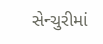સેન્ચુરીમાં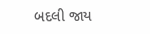બદલી જાય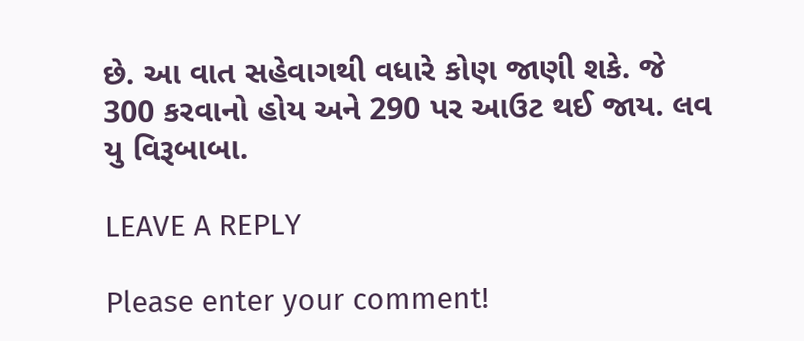છે. આ વાત સહેવાગથી વધારે કોણ જાણી શકે. જે 300 કરવાનો હોય અને 290 પર આઉટ થઈ જાય. લવ યુ વિરૂબાબા.

LEAVE A REPLY

Please enter your comment!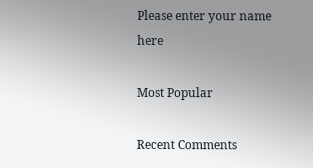Please enter your name here

Most Popular

Recent Comments